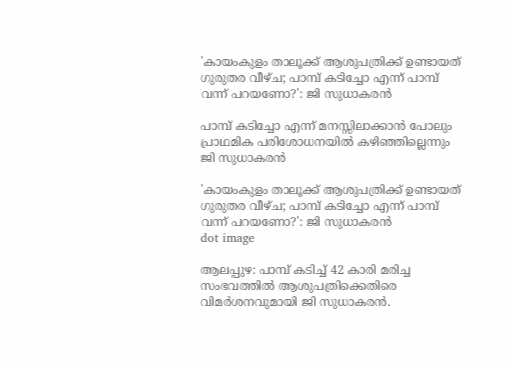'കായംകുളം താലൂക്ക് ആശുപത്രിക്ക് ഉണ്ടായത് ഗുരുതര വീഴ്ച; പാമ്പ് കടിച്ചോ എന്ന് പാമ്പ് വന്ന് പറയണോ?': ജി സുധാകരന്‍

പാമ്പ് കടിച്ചോ എന്ന് മനസ്സിലാക്കാന്‍ പോലും പ്രാഥമിക പരിശോധനയില്‍ കഴിഞ്ഞില്ലെന്നും ജി സുധാകരന്‍

'കായംകുളം താലൂക്ക് ആശുപത്രിക്ക് ഉണ്ടായത് ഗുരുതര വീഴ്ച; പാമ്പ് കടിച്ചോ എന്ന് പാമ്പ് വന്ന് പറയണോ?': ജി സുധാകരന്‍
dot image

ആലപ്പുഴ: പാമ്പ് കടിച്ച് 42 കാരി മരിച്ച സംഭവത്തില്‍ ആശുപത്രിക്കെതിരെ വിമർശനവുമായി ജി സുധാകരന്‍.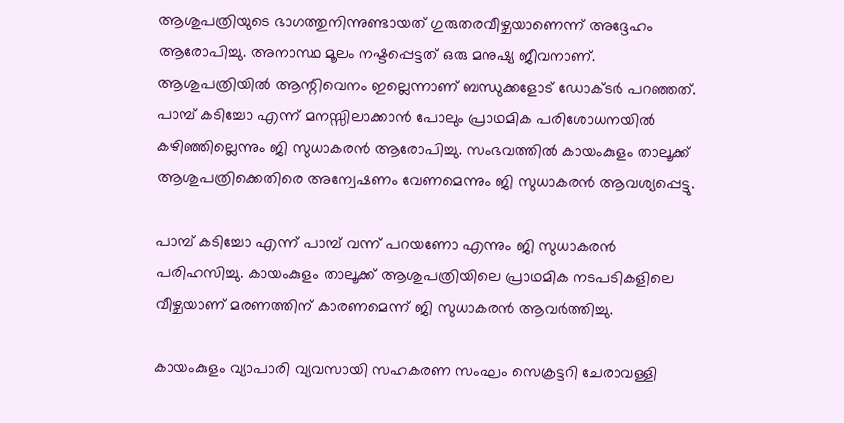ആശുപത്രിയുടെ ഭാഗത്തുനിന്നുണ്ടായത് ഗുരുതരവീഴ്ചയാണെന്ന് അദ്ദേഹം ആരോപിച്ചു. അനാസ്ഥ മൂലം നഷ്ടപ്പെട്ടത് ഒരു മനുഷ്യ ജീവനാണ്. ആശുപത്രിയില്‍ ആന്റിവെനം ഇല്ലെന്നാണ് ബന്ധുക്കളോട് ഡോക്ടര്‍ പറഞ്ഞത്. പാമ്പ് കടിച്ചോ എന്ന് മനസ്സിലാക്കാന്‍ പോലും പ്രാഥമിക പരിശോധനയില്‍ കഴിഞ്ഞില്ലെന്നും ജി സുധാകരന്‍ ആരോപിച്ചു. സംഭവത്തില്‍ കായംകുളം താലൂക്ക് ആശുപത്രിക്കെതിരെ അന്വേഷണം വേണമെന്നും ജി സുധാകരന്‍ ആവശ്യപ്പെട്ടു.

പാമ്പ് കടിച്ചോ എന്ന് പാമ്പ് വന്ന് പറയണോ എന്നും ജി സുധാകരൻ പരിഹസിച്ചു. കായംകുളം താലൂക്ക് ആശുപത്രിയിലെ പ്രാഥമിക നടപടികളിലെ വീഴ്ചയാണ് മരണത്തിന് കാരണമെന്ന് ജി സുധാകരന്‍ ആവര്‍ത്തിച്ചു.

കായംകുളം വ്യാപാരി വ്യവസായി സഹകരണ സംഘം സെക്രട്ടറി ചേരാവള്ളി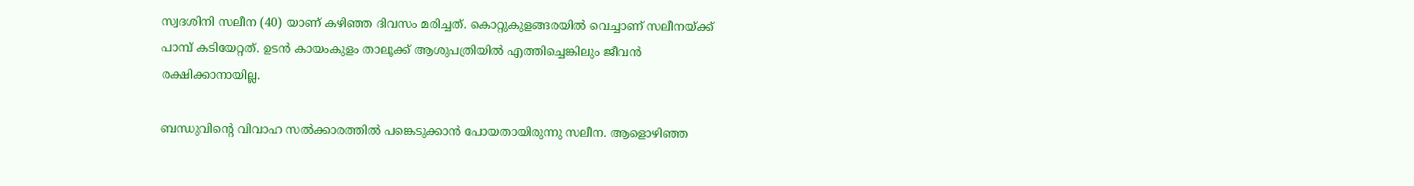സ്വദശിനി സലീന (40) യാണ് കഴിഞ്ഞ ദിവസം മരിച്ചത്. കൊറ്റുകുളങ്ങരയിൽ വെച്ചാണ് സലീനയ്ക്ക് പാമ്പ് കടിയേറ്റത്. ഉടൻ കായംകുളം താലൂക്ക് ആശുപത്രിയില്‍ എത്തിച്ചെങ്കിലും ജീവന്‍ രക്ഷിക്കാനായില്ല.

ബന്ധുവിന്റെ വിവാഹ സൽക്കാരത്തിൽ പങ്കെടുക്കാൻ പോയതായിരുന്നു സലീന. ആളൊഴിഞ്ഞ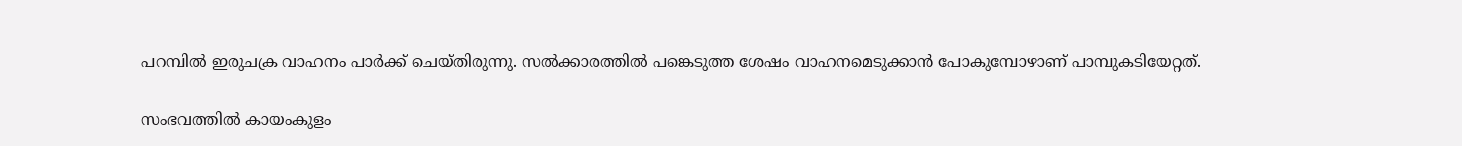പറമ്പിൽ ഇരുചക്ര വാഹനം പാർക്ക് ചെയ്തിരുന്നു. സൽക്കാരത്തിൽ പങ്കെടുത്ത ശേഷം വാഹനമെടുക്കാൻ പോകുമ്പോഴാണ് പാമ്പുകടിയേറ്റത്.

സംഭവത്തിൽ കായംകുളം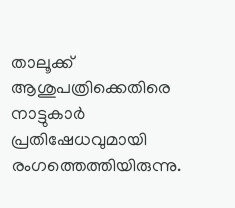താലൂക്ക് ആശുപത്രിക്കെതിരെ നാട്ടുകാര്‍ പ്രതിഷേധവുമായി രംഗത്തെത്തിയിരുന്നു.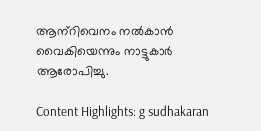ആന്‌റിവെനം നല്‍കാന്‍ വൈകിയെന്നും നാട്ടുകാര്‍ ആരോപിച്ചു.

Content Highlights: g sudhakaran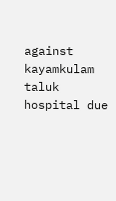against kayamkulam taluk hospital due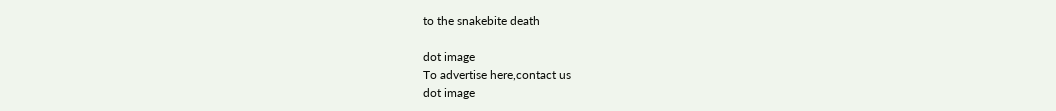to the snakebite death

dot image
To advertise here,contact us
dot image